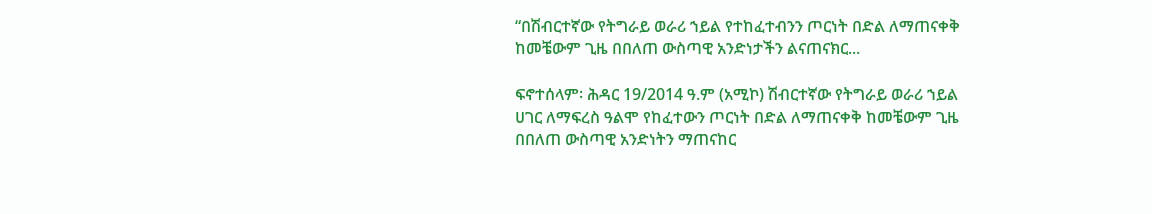“በሽብርተኛው የትግራይ ወራሪ ኀይል የተከፈተብንን ጦርነት በድል ለማጠናቀቅ ከመቼውም ጊዜ በበለጠ ውስጣዊ አንድነታችን ልናጠናክር...

ፍኖተሰላም፡ ሕዳር 19/2014 ዓ.ም (አሚኮ) ሽብርተኛው የትግራይ ወራሪ ኀይል ሀገር ለማፍረስ ዓልሞ የከፈተውን ጦርነት በድል ለማጠናቀቅ ከመቼውም ጊዜ በበለጠ ውስጣዊ አንድነትን ማጠናከር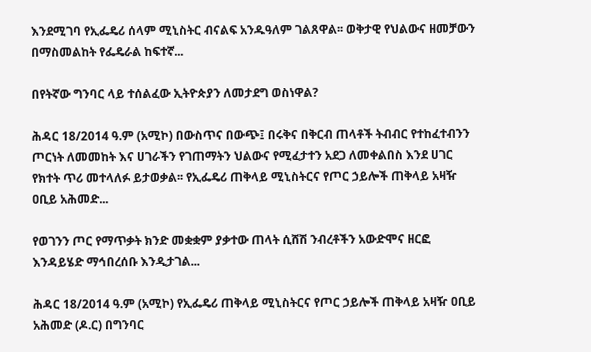እንደሚገባ የኢፌዴሪ ሰላም ሚኒስትር ብናልፍ አንዱዓለም ገልጸዋል፡፡ ወቅታዊ የህልውና ዘመቻውን በማስመልከት የፌዴራል ከፍተኛ...

በየትኛው ግንባር ላይ ተሰልፈው ኢትዮጵያን ለመታደግ ወስነዋል?

ሕዳር 18/2014 ዓ.ም (አሚኮ) በውስጥና በውጭ፤ በሩቅና በቅርብ ጠላቶች ትብብር የተከፈተብንን ጦርነት ለመመከት እና ሀገራችን የገጠማትን ህልውና የሚፈታተን አደጋ ለመቀልበስ እንደ ሀገር የክተት ጥሪ መተላለፉ ይታወቃል፡፡ የኢፌዴሪ ጠቅላይ ሚኒስትርና የጦር ኃይሎች ጠቅላይ አዛዥ ዐቢይ አሕመድ...

የወገንን ጦር የማጥቃት ክንድ መቋቋም ያቃተው ጠላት ሲሸሽ ንብረቶችን አውድሞና ዘርፎ እንዳይሄድ ማኅበረሰቡ እንዲታገል...

ሕዳር 18/2014 ዓ.ም (አሚኮ) የኢፌዴሪ ጠቅላይ ሚኒስትርና የጦር ኃይሎች ጠቅላይ አዛዥ ዐቢይ አሕመድ (ዶ.ር) በግንባር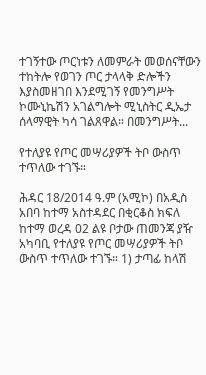ተገኝተው ጦርነቱን ለመምራት መወሰናቸውን ተከትሎ የወገን ጦር ታላላቅ ድሎችን እያስመዘገበ እንደሚገኝ የመንግሥት ኮሙኒኬሽን አገልግሎት ሚኒስትር ዲኤታ ሰላማዊት ካሳ ገልጸዋል። በመንግሥት...

የተለያዩ የጦር መሣሪያዎች ትቦ ውስጥ ተጥለው ተገኙ።

ሕዳር 18/2014 ዓ.ም (አሚኮ) በአዲስ አበባ ከተማ አስተዳደር በቂርቆስ ክፍለ ከተማ ወረዳ 02 ልዩ ቦታው ጠመንጃ ያዥ አካባቢ የተለያዩ የጦር መሣሪያዎች ትቦ ውስጥ ተጥለው ተገኙ። 1) ታጣፊ ከላሽ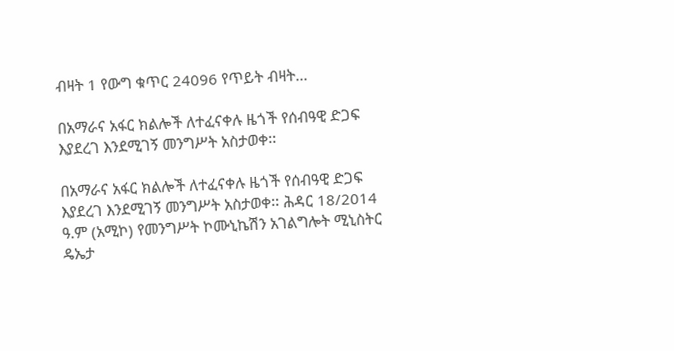ብዛት 1 የውግ ቁጥር 24096 የጥይት ብዛት...

በአማራና አፋር ክልሎች ለተፈናቀሉ ዜጎች የሰብዓዊ ድጋፍ እያደረገ እንደሚገኝ መንግሥት አስታወቀ፡፡

በአማራና አፋር ክልሎች ለተፈናቀሉ ዜጎች የሰብዓዊ ድጋፍ እያደረገ እንደሚገኝ መንግሥት አስታወቀ፡፡ ሕዳር 18/2014 ዓ.ም (አሚኮ) የመንግሥት ኮሙኒኬሽን አገልግሎት ሚኒስትር ዴኤታ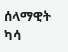ሰላማዊት ካሳ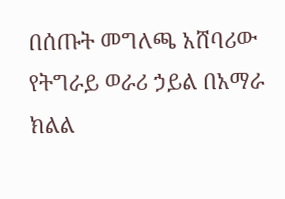በሰጡት መግለጫ አሸባሪው የትግራይ ወራሪ ኃይል በአማራ ክልል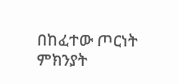በከፈተው ጦርነት ምክንያት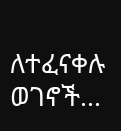ለተፈናቀሉ ወገኖች...